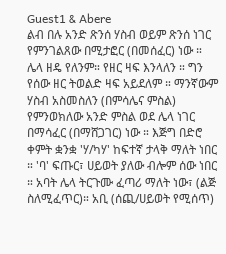Guest1 & Abere
ልብ በሉ አንድ ጽንሰ ሃስብ ወይም ጽንሰ ነገር የምንገልጸው በሚታፎር (በመሰፈር) ነው ። ሌላ ዘዴ የለንም። የዘር ዛፍ እንላለን ። ግን የሰው ዘር ትወልድ ዛፍ አይደለም ። ማንኛውም ሃስብ አስመስለን (በምሳሌና ምስል) የምንወክለው አንድ ምስል ወደ ሌላ ነገር በማሳፈር (በማሸጋገር) ነው ። እጅግ በድሮ ቀምት ቋንቋ 'ሃ/ካሃ' ከፍተኛ ታላቅ ማለት ነበር ። 'ባ' ፍጡር፣ ሀይወት ያለው ብሎም ሰው ነበር ። አባት ሌላ ትርጉሙ ፈጣሪ ማለት ነው፣ (ልጅ ስለሚፈጥር)። አቢ (ሰጪ/ሀይወት የሚሰጥ)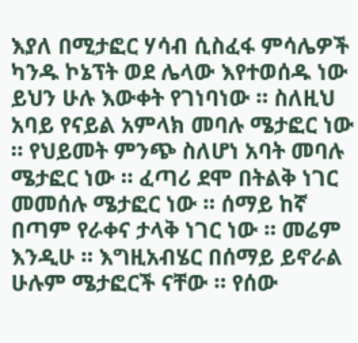እያለ በሚታፎር ሃሳብ ሲስፈፋ ምሳሌዎች ካንዱ ኮኔፕት ወደ ሌላው እየተወሰዱ ነው ይህን ሁሉ እውቀት የገነባነው ። ስለዚህ አባይ የናይል አምላክ መባሉ ሜታፎር ነው ። የህይመት ምንጭ ስለሆነ አባት መባሉ ሜታፎር ነው ። ፈጣሪ ደሞ በትልቅ ነገር መመሰሉ ሜታፎር ነው ። ሰማይ ከኛ በጣም የራቀና ታላቅ ነገር ነው ። መሬም እንዲሁ ። እግዚአብሄር በሰማይ ይኖራል ሁሉም ሜታፎርች ናቸው ። የሰው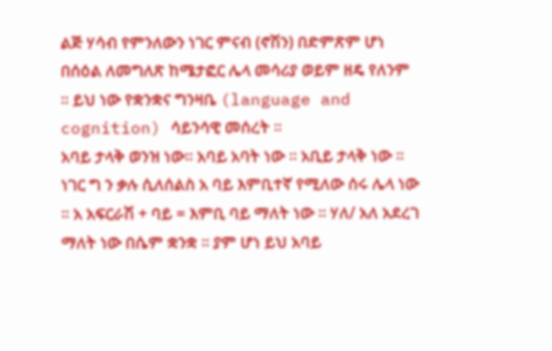ልጅ ሃሳብ የምንለውን ነገር ምናብ (ኖሽን) በድምጽም ሆነ በሰዕል ለመግለጽ ከሜታፎር ሌላ መሳሪያ ወይም ዘዴ የለንም ። ይህ ነው የቋንቋና ግንዛቤ (language and cognition) ሳይንሳዊ መሰረት ።
አባይ ታላቅ ወንዝ ነው። አባይ አባት ነው ። አቢይ ታላቅ ነው ። ነገር ግ ን ቃሉ ሲለሰልስ አ ባይ እምቢተኛ የሚለው ሰሩ ሌላ ነው ። አ አፍርራሽ + ባይ = እምቢ ባይ ማለት ነው ። ሃለ/ አለ አደረገ ማለት ነው በሴም ቋንቋ ። ያም ሆነ ይህ አባይ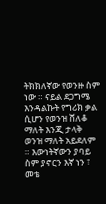ትክክለኛው የወንዙ ስም ነው ። ናይል ደጋግሜ እንዳልኩት የግሪክ ቃል ሲሆን የወንዝ ሸለቆ ማለት እንጂ ታላቅ ወንዝ ማለት አይደለም ። እውነትኛውን ያባይ ስም ያኖርን እኛ ነን ፣ መቴ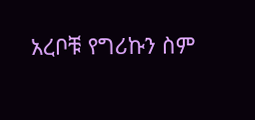አረቦቹ የግሪኩን ስም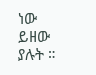ነው ይዘው ያሉት ።